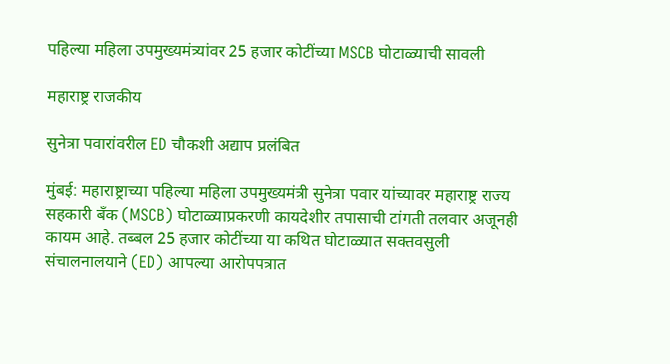पहिल्या महिला उपमुख्यमंत्र्यांवर 25 हजार कोटींच्या MSCB घोटाळ्याची सावली

महाराष्ट्र राजकीय

सुनेत्रा पवारांवरील ED चौकशी अद्याप प्रलंबित

मुंबई: महाराष्ट्राच्या पहिल्या महिला उपमुख्यमंत्री सुनेत्रा पवार यांच्यावर महाराष्ट्र राज्य सहकारी बँक (MSCB) घोटाळ्याप्रकरणी कायदेशीर तपासाची टांगती तलवार अजूनही कायम आहे. तब्बल 25 हजार कोटींच्या या कथित घोटाळ्यात सक्तवसुली संचालनालयाने (ED) आपल्या आरोपपत्रात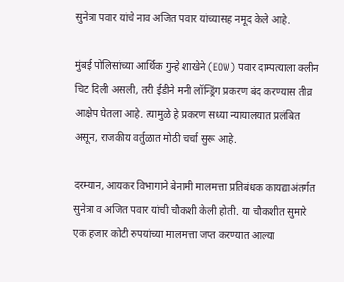सुनेत्रा पवार यांचे नाव अजित पवार यांच्यासह नमूद केले आहे.

मुंबई पोलिसांच्या आर्थिक गुन्हे शाखेने (EOW) पवार दाम्पत्याला क्लीन चिट दिली असली, तरी ईडीने मनी लॉन्ड्रिंग प्रकरण बंद करण्यास तीव्र आक्षेप घेतला आहे. त्यामुळे हे प्रकरण सध्या न्यायालयात प्रलंबित असून, राजकीय वर्तुळात मोठी चर्चा सुरू आहे.

दरम्यान, आयकर विभागाने बेनामी मालमत्ता प्रतिबंधक कायद्याअंतर्गत सुनेत्रा व अजित पवार यांची चौकशी केली होती. या चौकशीत सुमारे एक हजार कोटी रुपयांच्या मालमत्ता जप्त करण्यात आल्या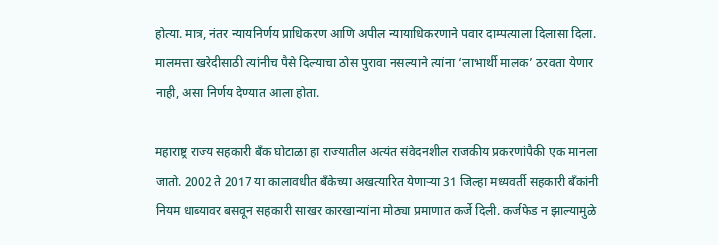होत्या. मात्र, नंतर न्यायनिर्णय प्राधिकरण आणि अपील न्यायाधिकरणाने पवार दाम्पत्याला दिलासा दिला. मालमत्ता खरेदीसाठी त्यांनीच पैसे दिल्याचा ठोस पुरावा नसल्याने त्यांना ‘लाभार्थी मालक’ ठरवता येणार नाही, असा निर्णय देण्यात आला होता.

महाराष्ट्र राज्य सहकारी बँक घोटाळा हा राज्यातील अत्यंत संवेदनशील राजकीय प्रकरणांपैकी एक मानला जातो. 2002 ते 2017 या कालावधीत बँकेच्या अखत्यारित येणाऱ्या 31 जिल्हा मध्यवर्ती सहकारी बँकांनी नियम धाब्यावर बसवून सहकारी साखर कारखान्यांना मोठ्या प्रमाणात कर्जे दिली. कर्जफेड न झाल्यामुळे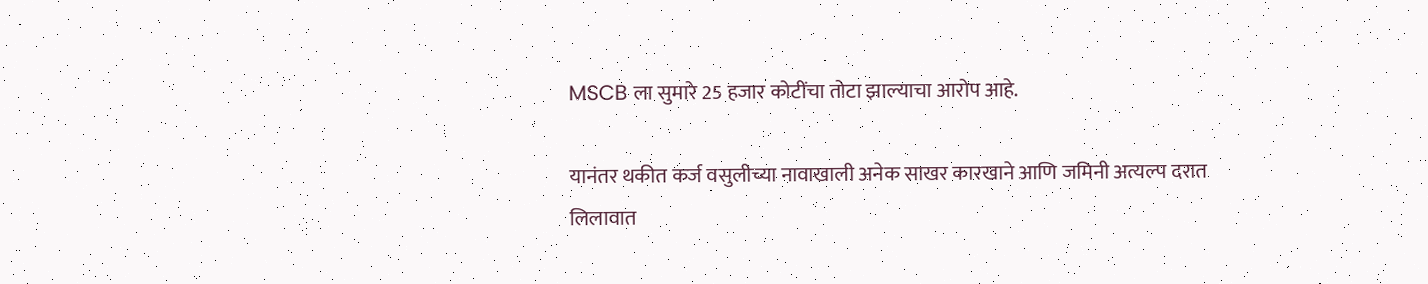MSCB ला सुमारे 25 हजार कोटींचा तोटा झाल्याचा आरोप आहे.

यानंतर थकीत कर्ज वसुलीच्या नावाखाली अनेक साखर कारखाने आणि जमिनी अत्यल्प दरात लिलावात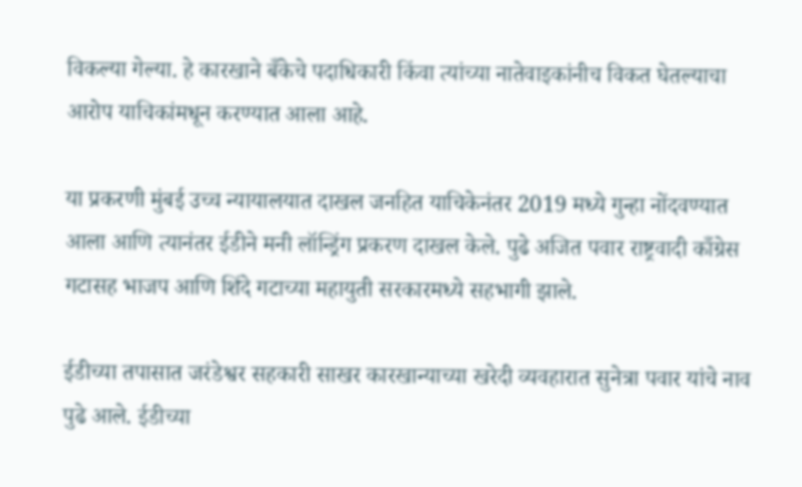विकल्या गेल्या. हे कारखाने बँकेचे पदाधिकारी किंवा त्यांच्या नातेवाइकांनीच विकत घेतल्याचा आरोप याचिकांमधून करण्यात आला आहे.

या प्रकरणी मुंबई उच्च न्यायालयात दाखल जनहित याचिकेनंतर 2019 मध्ये गुन्हा नोंदवण्यात आला आणि त्यानंतर ईडीने मनी लॉन्ड्रिंग प्रकरण दाखल केले. पुढे अजित पवार राष्ट्रवादी काँग्रेस गटासह भाजप आणि शिंदे गटाच्या महायुती सरकारमध्ये सहभागी झाले.

ईडीच्या तपासात जरंडेश्वर सहकारी साखर कारखान्याच्या खरेदी व्यवहारात सुनेत्रा पवार यांचे नाव पुढे आले. ईडीच्या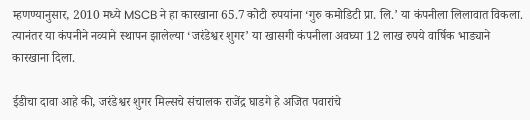म्हणण्यानुसार, 2010 मध्ये MSCB ने हा कारखाना 65.7 कोटी रुपयांना ‘गुरु कमोडिटी प्रा. लि.’ या कंपनीला लिलावात विकला. त्यानंतर या कंपनीने नव्याने स्थापन झालेल्या ‘जरंडेश्वर शुगर’ या खासगी कंपनीला अवघ्या 12 लाख रुपये वार्षिक भाड्याने कारखाना दिला.

ईडीचा दावा आहे की, जरंडेश्वर शुगर मिल्सचे संचालक राजेंद्र घाडगे हे अजित पवारांचे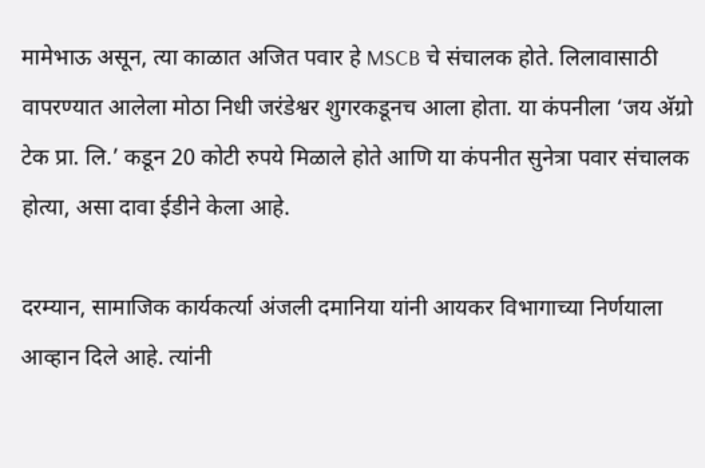मामेभाऊ असून, त्या काळात अजित पवार हे MSCB चे संचालक होते. लिलावासाठी वापरण्यात आलेला मोठा निधी जरंडेश्वर शुगरकडूनच आला होता. या कंपनीला ‘जय अ‍ॅग्रो टेक प्रा. लि.’ कडून 20 कोटी रुपये मिळाले होते आणि या कंपनीत सुनेत्रा पवार संचालक होत्या, असा दावा ईडीने केला आहे.

दरम्यान, सामाजिक कार्यकर्त्या अंजली दमानिया यांनी आयकर विभागाच्या निर्णयाला आव्हान दिले आहे. त्यांनी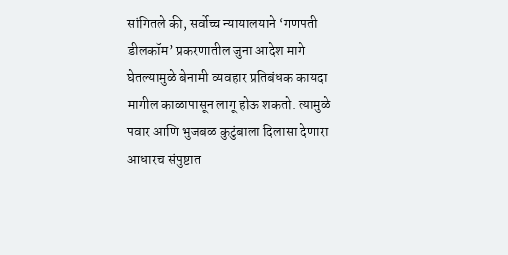सांगितले की, सर्वोच्च न्यायालयाने ‘गणपती डीलकॉम’ प्रकरणातील जुना आदेश मागे घेतल्यामुळे बेनामी व्यवहार प्रतिबंधक कायदा मागील काळापासून लागू होऊ शकतो. त्यामुळे पवार आणि भुजबळ कुटुंबाला दिलासा देणारा आधारच संपुष्टात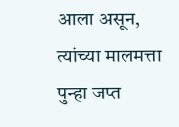आला असून, त्यांच्या मालमत्ता पुन्हा जप्त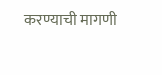करण्याची मागणी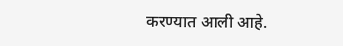करण्यात आली आहे.